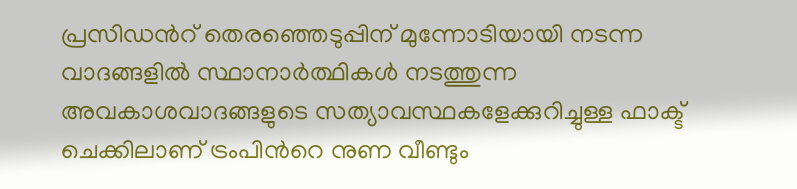പ്രസിഡന്‍റ് തെരഞ്ഞെടുപ്പിന് മുന്നോടിയായി നടന്ന വാദങ്ങളില്‍ സ്ഥാനാര്‍ത്ഥികള്‍ നടത്തുന്ന അവകാശവാദങ്ങളുടെ സത്യാവസ്ഥകളേക്കുറിച്ചുള്ള ഫാക്ട് ചെക്കിലാണ് ട്രംപിന്‍റെ നുണ വീണ്ടും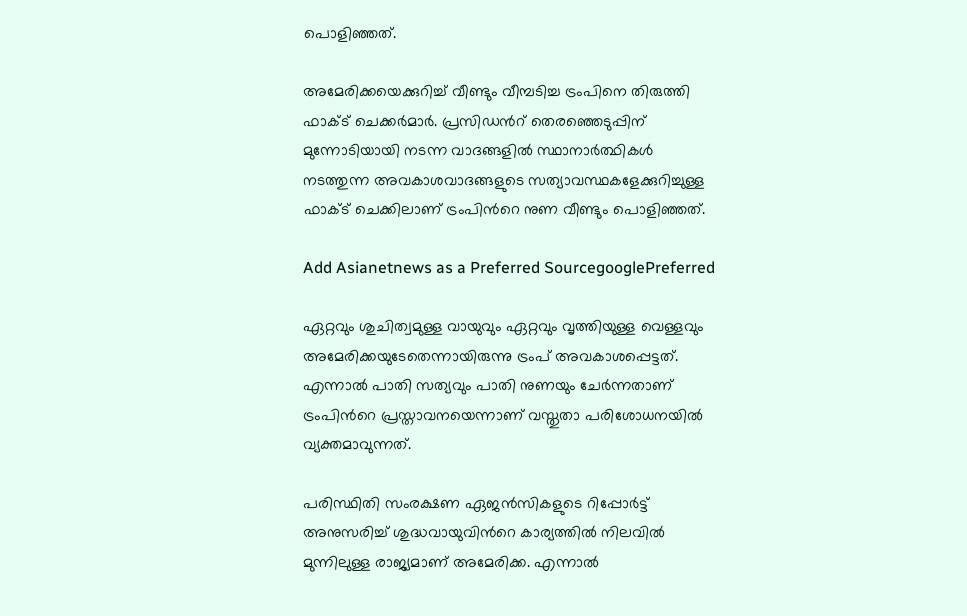പൊളിഞ്ഞത്.

അമേരിക്കയെക്കുറിച്ച് വീണ്ടും വീമ്പടിച്ച ട്രംപിനെ തിരുത്തി ഫാക്ട് ചെക്കര്‍മാര്‍. പ്രസിഡന്‍റ് തെരഞ്ഞെടുപ്പിന് മുന്നോടിയായി നടന്ന വാദങ്ങളില്‍ സ്ഥാനാര്‍ത്ഥികള്‍ നടത്തുന്ന അവകാശവാദങ്ങളുടെ സത്യാവസ്ഥകളേക്കുറിച്ചുള്ള ഫാക്ട് ചെക്കിലാണ് ട്രംപിന്‍റെ നുണ വീണ്ടും പൊളിഞ്ഞത്.

Add Asianetnews as a Preferred SourcegooglePreferred

ഏറ്റവും ശുചിത്വമുള്ള വായുവും ഏറ്റവും വൃത്തിയുള്ള വെള്ളവും അമേരിക്കയുടേതെന്നായിരുന്നു ട്രംപ് അവകാശപ്പെട്ടത്. എന്നാല്‍ പാതി സത്യവും പാതി നുണയും ചേര്‍ന്നതാണ് ട്രംപിന്‍റെ പ്രസ്താവനയെന്നാണ് വസ്തുതാ പരിശോധനയില്‍ വ്യക്തമാവുന്നത്.

പരിസ്ഥിതി സംരക്ഷണ ഏജന്‍സികളുടെ റിപ്പോര്‍ട്ട് അനുസരിച്ച് ശുദ്ധവായുവിന്‍റെ കാര്യത്തില്‍ നിലവില്‍ മുന്നിലുള്ള രാജ്യമാണ് അമേരിക്ക. എന്നാല്‍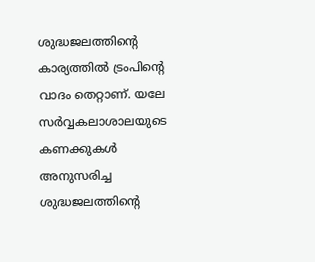ശുദ്ധജലത്തിന്‍റെ കാര്യത്തില്‍ ട്രംപിന്‍റെ വാദം തെറ്റാണ്. യലേ സര്‍വ്വകലാശാലയുടെ കണക്കുകള്‍ അനുസരിച്ച ശുദ്ധജലത്തിന്‍റെ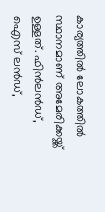കാര്യത്തില്‍ ലോകത്തില്‍ സ്ഥാനമാണ് അമേരിക്കയ്ക്ക് ഉള്ളത്. ഫിന്‍ലന്‍ഡ്, ഐസ് ലന്‍ഡ്,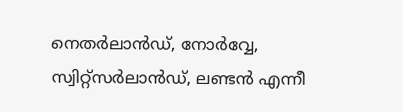നെതര്‍ലാന്‍ഡ്, നോര്‍വ്വേ, സ്വിറ്റ്സര്‍ലാന്‍ഡ്, ലണ്ടന്‍ എന്നീ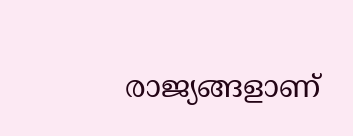രാജ്യങ്ങളാണ്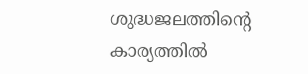ശുദ്ധജലത്തിന്‍റെ കാര്യത്തില്‍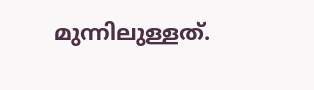മുന്നിലുള്ളത്.